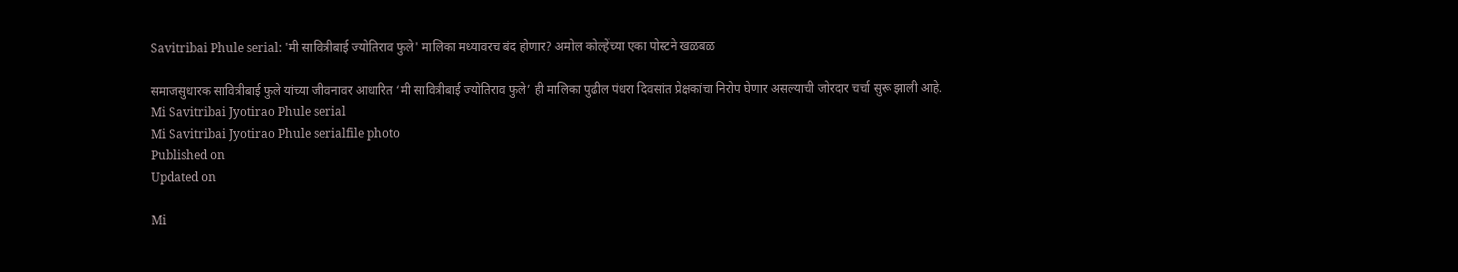Savitribai Phule serial: 'मी सावित्रीबाई ज्योतिराव फुले' मालिका मध्यावरच बंद होणार? अमोल कोल्हेंच्या एका पोस्टने खळबळ

समाजसुधारक सावित्रीबाई फुले यांच्या जीवनावर आधारित ‘मी सावित्रीबाई ज्योतिराव फुले’ ही मालिका पुढील पंधरा दिवसांत प्रेक्षकांचा निरोप घेणार असल्याची जोरदार चर्चा सुरू झाली आहे.
Mi Savitribai Jyotirao Phule serial
Mi Savitribai Jyotirao Phule serialfile photo
Published on
Updated on

Mi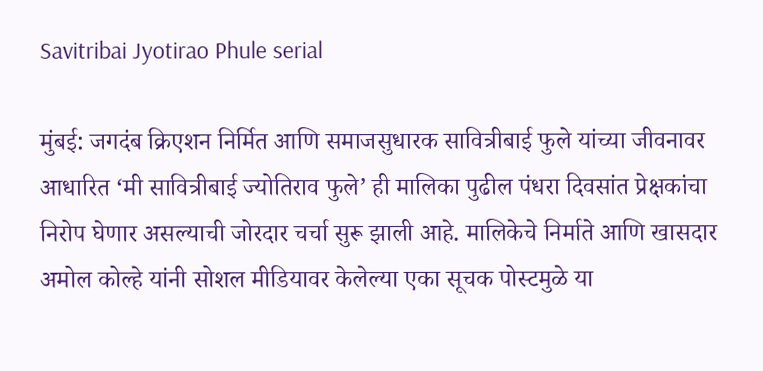Savitribai Jyotirao Phule serial

मुंबई: जगदंब क्रिएशन निर्मित आणि समाजसुधारक सावित्रीबाई फुले यांच्या जीवनावर आधारित ‘मी सावित्रीबाई ज्योतिराव फुले’ ही मालिका पुढील पंधरा दिवसांत प्रेक्षकांचा निरोप घेणार असल्याची जोरदार चर्चा सुरू झाली आहे. मालिकेचे निर्माते आणि खासदार अमोल कोल्हे यांनी सोशल मीडियावर केलेल्या एका सूचक पोस्टमुळे या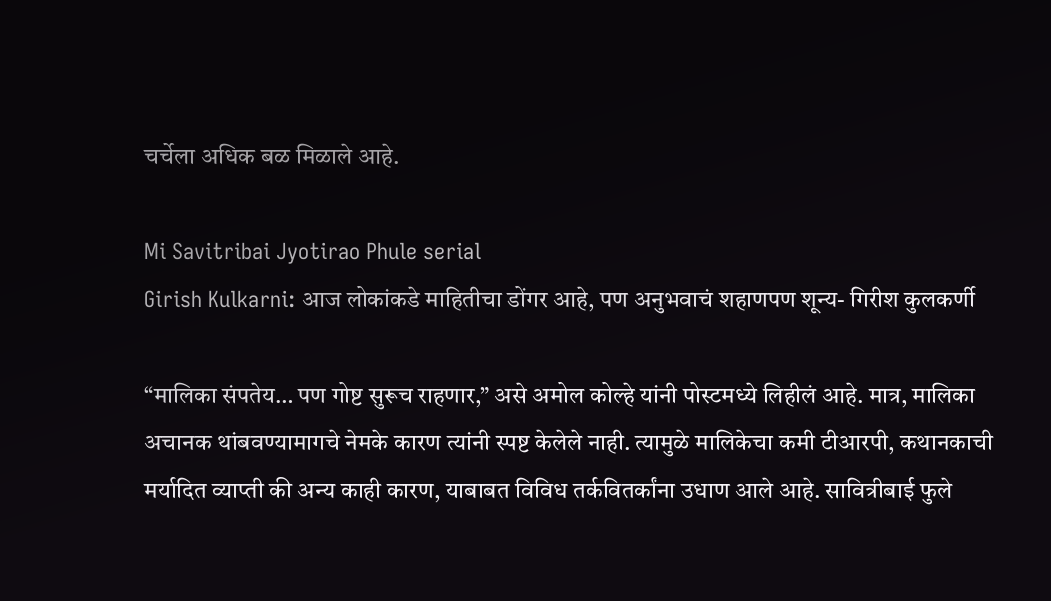चर्चेला अधिक बळ मिळाले आहे.

Mi Savitribai Jyotirao Phule serial
Girish Kulkarni: आज लोकांकडे माहितीचा डोंगर आहे, पण अनुभवाचं शहाणपण शून्य- गिरीश कुलकर्णी

“मालिका संपतेय… पण गोष्ट सुरूच राहणार,” असे अमोल कोल्हे यांनी पोस्टमध्ये लिहीलं आहे. मात्र, मालिका अचानक थांबवण्यामागचे नेमके कारण त्यांनी स्पष्ट केलेले नाही. त्यामुळे मालिकेचा कमी टीआरपी, कथानकाची मर्यादित व्याप्ती की अन्य काही कारण, याबाबत विविध तर्कवितर्कांना उधाण आले आहे. सावित्रीबाई फुले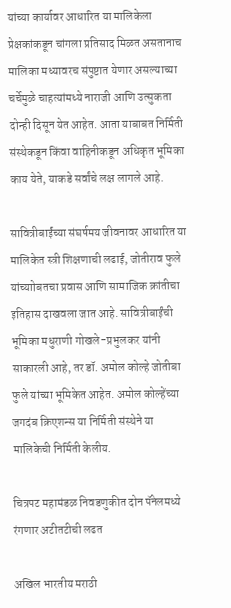यांच्या कार्यावर आधारित या मालिकेला प्रेक्षकांकडून चांगला प्रतिसाद मिळत असतानाच मालिका मध्यावरच संपुष्टात येणार असल्याच्या चर्चेमुळे चाहत्यांमध्ये नाराजी आणि उत्सुकता दोन्ही दिसून येत आहेत. आता याबाबत निर्मिती संस्थेकडून किंवा वाहिनीकडून अधिकृत भूमिका काय येते, याकडे सर्वांचे लक्ष लागले आहे.

सावित्रीबाईंच्या संघर्षमय जीवनावर आधारित या मालिकेत स्त्री शिक्षणाची लढाई, जोतीराव फुले यांच्याोबतचा प्रवास आणि सामाजिक क्रांतीचा इतिहास दाखवला जात आहे. सावित्रीबाईंची भूमिका मधुराणी गोखले-प्रभुलकर यांनी साकारली आहे, तर डॉ. अमोल कोल्हे जोतीबा फुले यांच्या भूमिकेत आहेत. अमोल कोल्हेंच्या जगदंब क्रिएशन्स या निर्मिती संस्थेने या मालिकेची निर्मिती केलीय.

चित्रपट महामंडळ निवडणुकीत दोन पॅनेलमध्ये रंगणार अटीतटीची लढत

अखिल भारतीय मराठी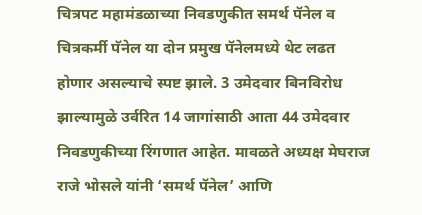चित्रपट महामंडळाच्या निवडणुकीत समर्थ पॅनेल व चित्रकर्मी पॅनेल या दोन प्रमुख पॅनेलमध्ये थेट लढत होणार असल्याचे स्पष्ट झाले. 3 उमेदवार बिनविरोध झाल्यामुळे उर्वरित 14 जागांसाठी आता 44 उमेदवार निवडणुकीच्या रिंगणात आहेत. मावळते अध्यक्ष मेघराज राजे भोसले यांनी ‘समर्थ पॅनेल’ आणि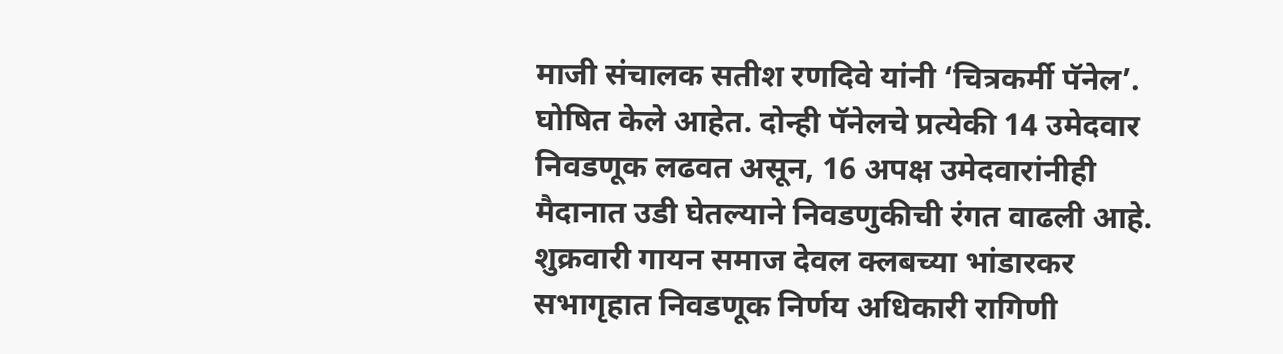माजी संचालक सतीश रणदिवे यांनी ‘चित्रकर्मी पॅनेल’. घोषित केले आहेत. दोन्ही पॅनेलचे प्रत्येकी 14 उमेदवार निवडणूक लढवत असून, 16 अपक्ष उमेदवारांनीही मैदानात उडी घेतल्याने निवडणुकीची रंगत वाढली आहे. शुक्रवारी गायन समाज देवल क्लबच्या भांडारकर सभागृहात निवडणूक निर्णय अधिकारी रागिणी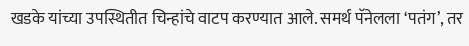खडके यांच्या उपस्थितीत चिन्हांचे वाटप करण्यात आले. समर्थ पॅनेलला ‘पतंग’, तर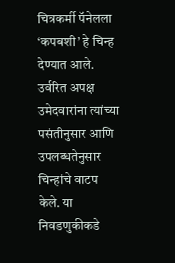चित्रकर्मी पॅनेलला ‘कपबशी’ हे चिन्ह देण्यात आले. उर्वरित अपक्ष उमेदवारांना त्यांच्या पसंतीनुसार आणि उपलब्धतेनुसार चिन्हांचे वाटप केले. या निवडणुकीकडे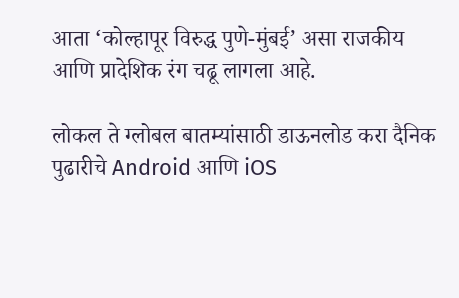आता ‘कोल्हापूर विरुद्ध पुणे-मुंबई’ असा राजकीय आणि प्रादेशिक रंग चढू लागला आहे.

लोकल ते ग्लोबल बातम्यांसाठी डाऊनलोड करा दैनिक पुढारीचे Android आणि iOS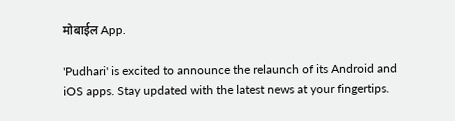मोबाईल App.

'Pudhari' is excited to announce the relaunch of its Android and iOS apps. Stay updated with the latest news at your fingertips.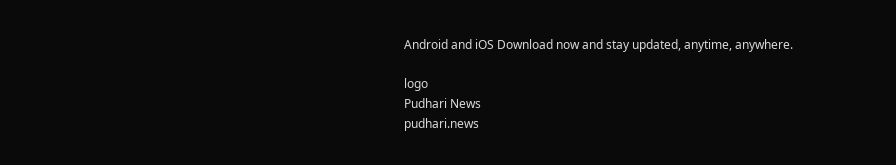Android and iOS Download now and stay updated, anytime, anywhere.

logo
Pudhari News
pudhari.news